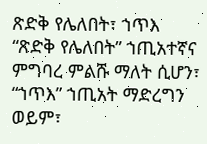ጽድቅ የሌለበት፣ ኀጥእ
“ጽድቅ የሌለበት” ኀጢአተኛና ምግባረ ምልሹ ማለት ሲሆን፣ “ኀጥእ” ኀጢአት ማድረግን ወይም፣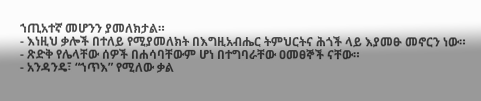ኀጢአተኛ መሆንን ያመለክታል።
- እነዚህ ቃሎች በተለይ የሚያመለክት በእግዚአብሔር ትምህርትና ሕጎች ላይ እያመፁ መኖርን ነው።
- ጽድቅ የሌላቸው ሰዎች በሐሳባቸውም ሆነ በተግባራቸው ዐመፀኞች ናቸው።
- አንዳንዴ፣ “ኀጥእ” የሚለው ቃል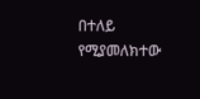በተለይ የሚያመለክተው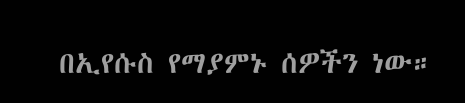በኢየሱስ የማያምኑ ሰዎችን ነው።